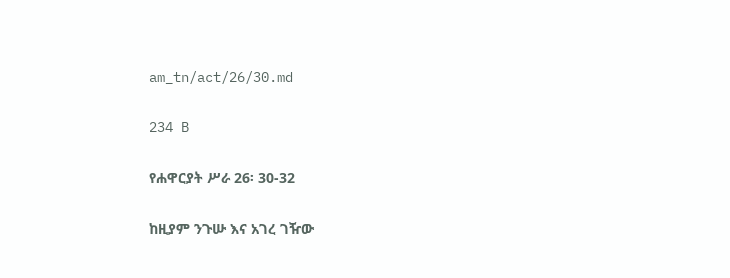am_tn/act/26/30.md

234 B

የሐዋርያት ሥራ 26፡ 30-32

ከዚያም ንጉሡ እና አገረ ገዥው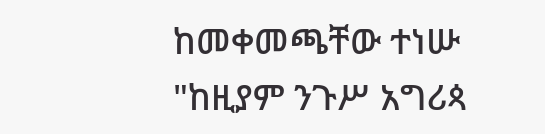ከመቀመጫቸው ተነሡ "ከዚያም ንጉሥ አግሪጳ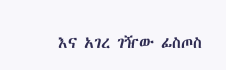እና አገረ ገዥው ፊስጦስ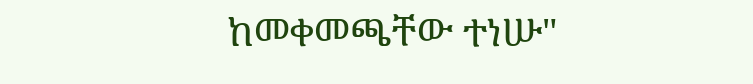ከመቀመጫቸው ተነሡ"